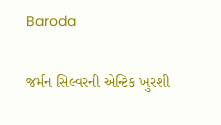Baroda

જર્મન સિલ્વરની એન્ટિક ખુરશી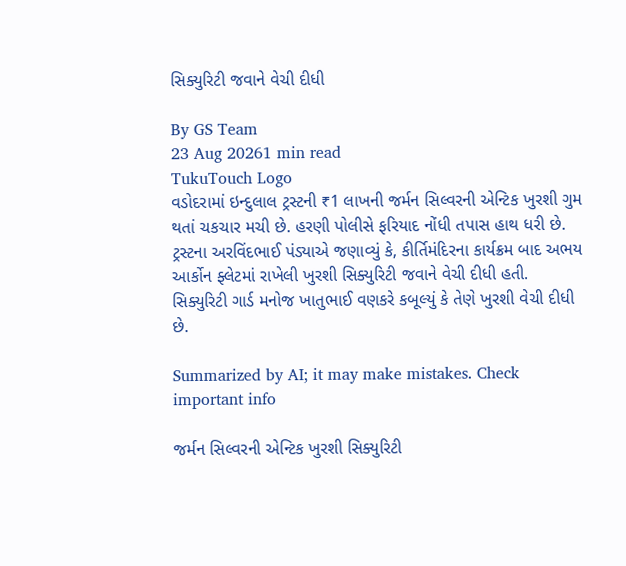સિક્યુરિટી જવાને વેચી દીધી

By GS Team
23 Aug 20261 min read
TukuTouch Logo
વડોદરામાં ઇન્દુલાલ ટ્રસ્ટની ₹1 લાખની જર્મન સિલ્વરની એન્ટિક ખુરશી ગુમ થતાં ચકચાર મચી છે. હરણી પોલીસે ફરિયાદ નોંધી તપાસ હાથ ધરી છે. ટ્રસ્ટના અરવિંદભાઈ પંડ્યાએ જણાવ્યું કે, કીર્તિમંદિરના કાર્યક્રમ બાદ અભય આર્કોન ફ્લેટમાં રાખેલી ખુરશી સિક્યુરિટી જવાને વેચી દીધી હતી. સિક્યુરિટી ગાર્ડ મનોજ ખાતુભાઈ વણકરે કબૂલ્યું કે તેણે ખુરશી વેચી દીધી છે.

Summarized by AI; it may make mistakes. Check important info

જર્મન સિલ્વરની એન્ટિક ખુરશી સિક્યુરિટી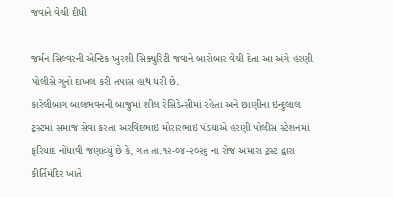જવાને વેચી દીધી

જર્મન સિલ્વરની એન્ટિક ખુરશી સિક્યુરિટી જવાને બારોબાર વેચી દેતા આ અંગે હરણી પોલીસે ગુનો દાખલ કરી તપાસ હાથ ધરી છે.
કારેલીબાગ બાલભવનની બાજુમાં શીલ રેસિડેન્સીમાં રહેતા અને છાણીના ઇન્દુલાલ ટ્રસ્ટમાં સમાજ સેવા કરતા અરવિંદભાઇ મોરારભાઇ પંડયાએ હરણી પોલીસ સ્ટેશનમાં ફરિયાદ નોંધાવી જણાવ્યું છે કે, ગત તા.૧૨-૦૪-૨૦૨૬ ના રોજ અમારા ટ્રસ્ટ દ્વારા કીર્તિમંદિર ખાતે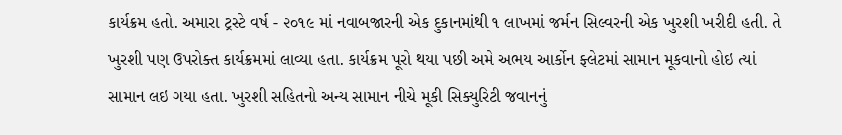કાર્યક્રમ હતો. અમારા ટ્રસ્ટે વર્ષ - ૨૦૧૯ માં નવાબજારની એક દુકાનમાંથી ૧ લાખમાં જર્મન સિલ્વરની એક ખુરશી ખરીદી હતી. તે ખુરશી પણ ઉપરોક્ત કાર્યક્રમમાં લાવ્યા હતા. કાર્યક્રમ પૂરો થયા પછી અમે અભય આર્કોન ફ્લેટમાં સામાન મૂકવાનો હોઇ ત્યાં સામાન લઇ ગયા હતા. ખુરશી સહિતનો અન્ય સામાન નીચે મૂકી સિક્યુરિટી જવાનનું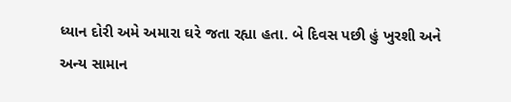ધ્યાન દોરી અમે અમારા ઘરે જતા રહ્યા હતા. બે દિવસ પછી હું ખુરશી અને અન્ય સામાન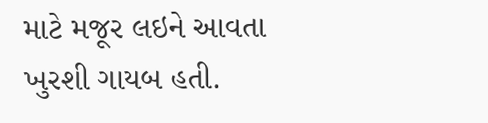માટે મજૂર લઇને આવતા ખુરશી ગાયબ હતી.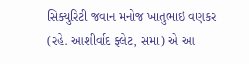સિક્યુરિટી જવાન મનોજ ખાતુભાઇ વણકર (રહે. આશીર્વાદ ફ્લેટ, સમા) એ આ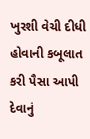ખુરશી વેચી દીધી હોવાની કબૂલાત કરી પૈસા આપી દેવાનું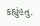કહ્યુંહતુ.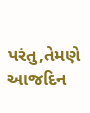પરંતુ,તેમણે આજદિન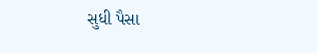સુધી પૈસા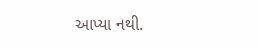આપ્યા નથી.